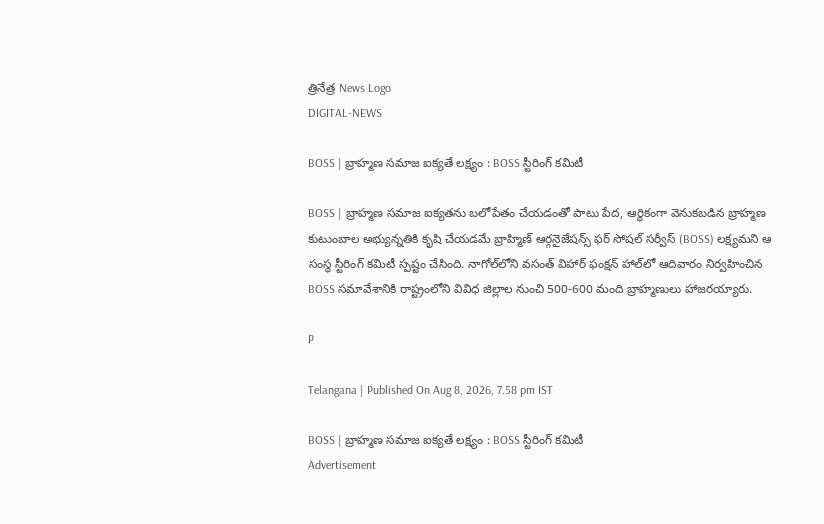త్రినేత్ర News Logo
DIGITAL-NEWS

BOSS | బ్రాహ్మణ సమాజ ఐక్యతే లక్ష్యం : BOSS స్టీరింగ్ కమిటీ

BOSS | బ్రాహ్మణ సమాజ ఐక్యతను బలోపేతం చేయడంతో పాటు పేద, ఆర్థికంగా వెనుకబడిన బ్రాహ్మణ కుటుంబాల అభ్యున్నతికి కృషి చేయడమే బ్రాహ్మిణ్ ఆర్గనైజేషన్స్ ఫర్ సోషల్ సర్వీస్ (BOSS) లక్ష్యమని ఆ సంస్థ స్టీరింగ్ కమిటీ స్పష్టం చేసింది. నాగోల్‌లోని వసంత్ విహార్ ఫంక్షన్ హాల్‌లో ఆదివారం నిర్వహించిన BOSS సమావేశానికి రాష్ట్రంలోని వివిధ జిల్లాల నుంచి 500-600 మంది బ్రాహ్మణులు హాజరయ్యారు.

P

Telangana | Published On Aug 8, 2026, 7.58 pm IST

BOSS | బ్రాహ్మణ సమాజ ఐక్యతే లక్ష్యం : BOSS స్టీరింగ్ కమిటీ
Advertisement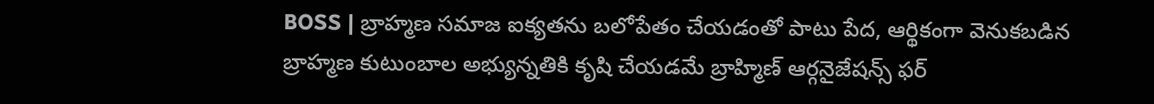BOSS | బ్రాహ్మణ సమాజ ఐక్యతను బలోపేతం చేయడంతో పాటు పేద, ఆర్థికంగా వెనుకబడిన బ్రాహ్మణ కుటుంబాల అభ్యున్నతికి కృషి చేయడమే బ్రాహ్మిణ్ ఆర్గనైజేషన్స్ ఫర్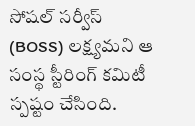సోషల్ సర్వీస్ (BOSS) లక్ష్యమని ఆ సంస్థ స్టీరింగ్ కమిటీ స్పష్టం చేసింది.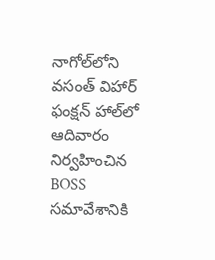నాగోల్‌లోని వసంత్ విహార్ ఫంక్షన్ హాల్‌లో ఆదివారం నిర్వహించిన BOSS సమావేశానికి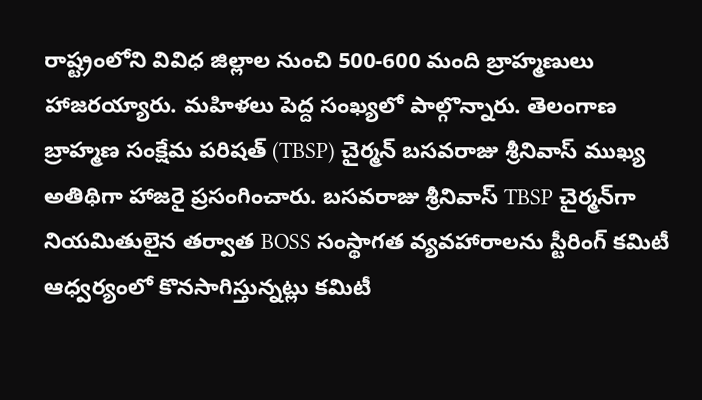రాష్ట్రంలోని వివిధ జిల్లాల నుంచి 500-600 మంది బ్రాహ్మణులు హాజరయ్యారు. మహిళలు పెద్ద సంఖ్యలో పాల్గొన్నారు. తెలంగాణ బ్రాహ్మణ సంక్షేమ పరిషత్ (TBSP) చైర్మన్ బసవరాజు శ్రీనివాస్ ముఖ్య అతిథిగా హాజరై ప్రసంగించారు. బసవరాజు శ్రీనివాస్ TBSP చైర్మన్‌గా నియమితులైన తర్వాత BOSS సంస్థాగత వ్యవహారాలను స్టీరింగ్ కమిటీ ఆధ్వర్యంలో కొనసాగిస్తున్నట్లు కమిటీ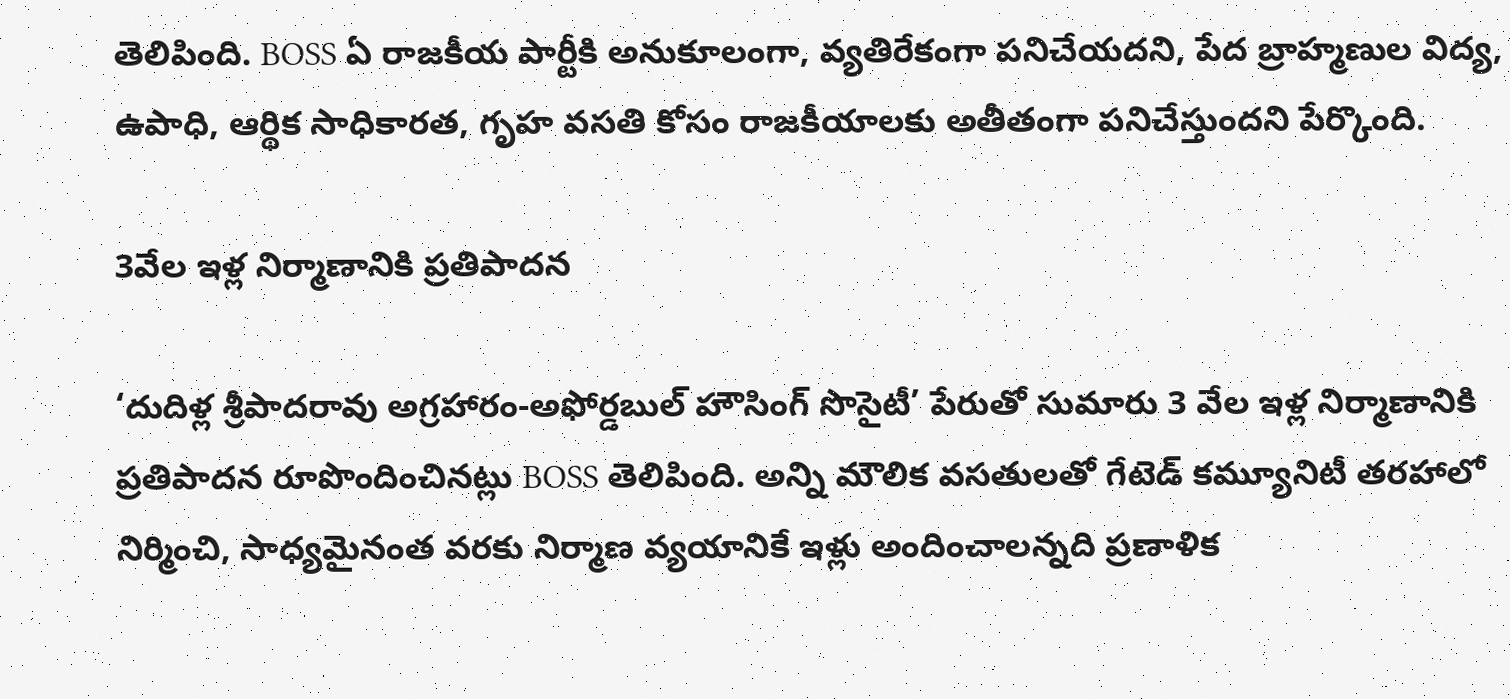తెలిపింది. BOSS ఏ రాజకీయ పార్టీకి అనుకూలంగా, వ్యతిరేకంగా పనిచేయదని, పేద బ్రాహ్మణుల విద్య, ఉపాధి, ఆర్థిక సాధికారత, గృహ వసతి కోసం రాజకీయాలకు అతీతంగా పనిచేస్తుందని పేర్కొంది.

3వేల ఇళ్ల నిర్మాణానికి ప్రతిపాదన

‘దుదిళ్ల శ్రీపాదరావు అగ్రహారం-అఫోర్డబుల్ హౌసింగ్ సొసైటీ’ పేరుతో సుమారు 3 వేల ఇళ్ల నిర్మాణానికి ప్రతిపాదన రూపొందించినట్లు BOSS తెలిపింది. అన్ని మౌలిక వసతులతో గేటెడ్ కమ్యూనిటీ తరహాలో నిర్మించి, సాధ్యమైనంత వరకు నిర్మాణ వ్యయానికే ఇళ్లు అందించాలన్నది ప్రణాళిక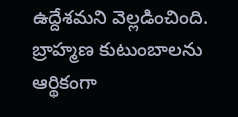ఉద్దేశమని వెల్లడించింది. బ్రాహ్మణ కుటుంబాలను ఆర్థికంగా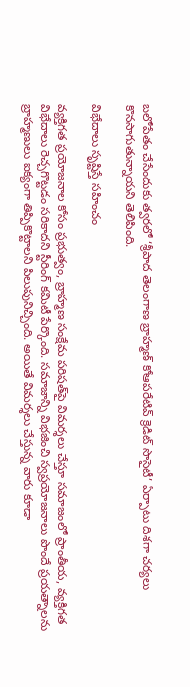బలోపేతం చేసేందుకు త్వరలో ‘శ్రీపాద తెలంగాణ బ్రాహ్మణ్ కోఆపరేటివ్ క్రెడిట్ సొసైటీ’ ఏర్పాటు దిశగా చర్యలు కొనసాగుతున్నాయని తెలిపింది.

విభేదాలు సృష్టిస్తే సహించం

వ్యక్తిగత ప్రయోజనాల కోసం ప్రభుత్వం, బ్రాహ్మణ సంక్షేమ పరిషత్‌పై విమర్శలు చేస్తూ సమాజంలో ప్రాంతీయ, వ్యక్తిగత విభేదాలు రెచ్చగొట్టడం సరికాదని స్టీరింగ్ కమిటీ పేర్కొంది. సమాజాన్ని విభజించి స్వప్రయోజనాలు పొందే ప్రయత్నాలను బ్రాహ్మణులు ఐక్యంగా తిప్పికొట్టాలని పిలుపునిచ్చింది. అయితే విమర్శలు చేస్తున్న వారు కూడా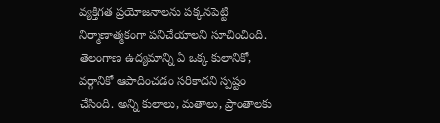వ్యక్తిగత ప్రయోజనాలను పక్కనపెట్టి నిర్మాణాత్మకంగా పనిచేయాలని సూచించింది. తెలంగాణ ఉద్యమాన్ని ఏ ఒక్క కులానికో, వర్గానికో ఆపాదించడం సరికాదని స్పష్టం చేసింది. అన్ని కులాలు, మతాలు, ప్రాంతాలకు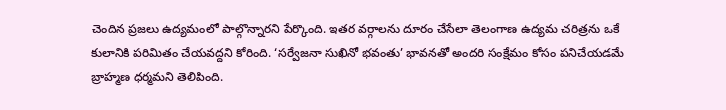చెందిన ప్రజలు ఉద్యమంలో పాల్గొన్నారని పేర్కొంది. ఇతర వర్గాలను దూరం చేసేలా తెలంగాణ ఉద్యమ చరిత్రను ఒకే కులానికి పరిమితం చేయవద్దని కోరింది. ‘సర్వేజనా సుఖినో భవంతు’ భావనతో అందరి సంక్షేమం కోసం పనిచేయడమే బ్రాహ్మణ ధర్మమని తెలిపింది.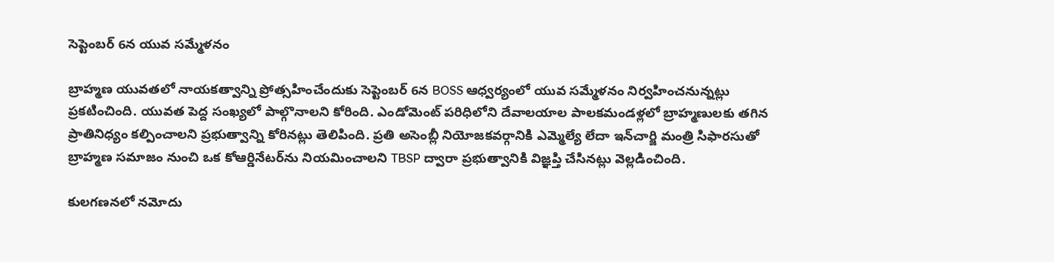సెప్టెంబర్ 6న యువ సమ్మేళనం

బ్రాహ్మణ యువతలో నాయకత్వాన్ని ప్రోత్సహించేందుకు సెప్టెంబర్ 6న BOSS ఆధ్వర్యంలో యువ సమ్మేళనం నిర్వహించనున్నట్లు ప్రకటించింది. యువత పెద్ద సంఖ్యలో పాల్గొనాలని కోరింది. ఎండోమెంట్ పరిధిలోని దేవాలయాల పాలకమండళ్లలో బ్రాహ్మణులకు తగిన ప్రాతినిధ్యం కల్పించాలని ప్రభుత్వాన్ని కోరినట్లు తెలిపింది. ప్రతి అసెంబ్లీ నియోజకవర్గానికి ఎమ్మెల్యే లేదా ఇన్‌చార్జి మంత్రి సిఫారసుతో బ్రాహ్మణ సమాజం నుంచి ఒక కోఆర్డినేటర్‌ను నియమించాలని TBSP ద్వారా ప్రభుత్వానికి విజ్ఞప్తి చేసినట్లు వెల్లడించింది.

కులగణనలో నమోదు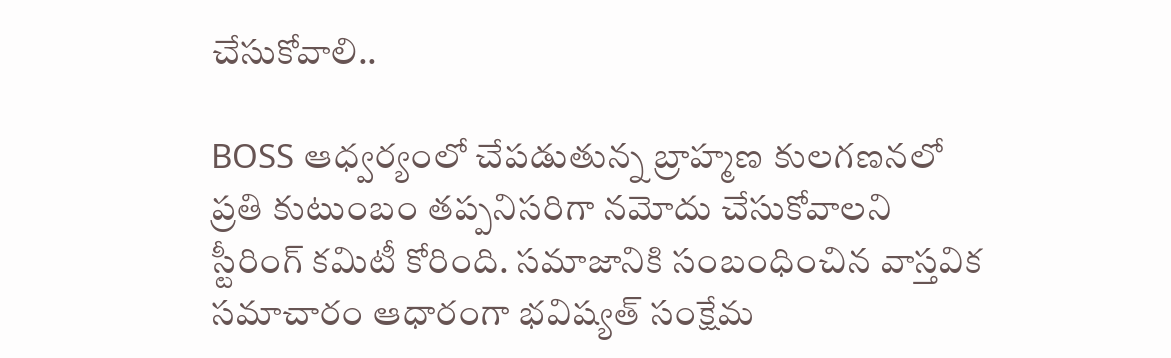చేసుకోవాలి..

BOSS ఆధ్వర్యంలో చేపడుతున్న బ్రాహ్మణ కులగణనలో ప్రతి కుటుంబం తప్పనిసరిగా నమోదు చేసుకోవాలని స్టీరింగ్ కమిటీ కోరింది. సమాజానికి సంబంధించిన వాస్తవిక సమాచారం ఆధారంగా భవిష్యత్ సంక్షేమ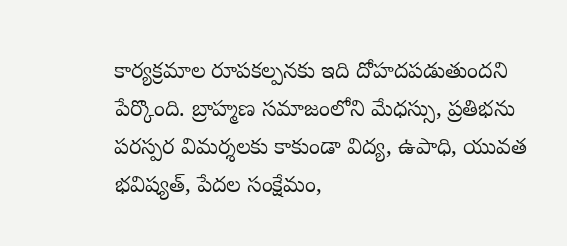కార్యక్రమాల రూపకల్పనకు ఇది దోహదపడుతుందని పేర్కొంది. బ్రాహ్మణ సమాజంలోని మేధస్సు, ప్రతిభను పరస్పర విమర్శలకు కాకుండా విద్య, ఉపాధి, యువత భవిష్యత్, పేదల సంక్షేమం,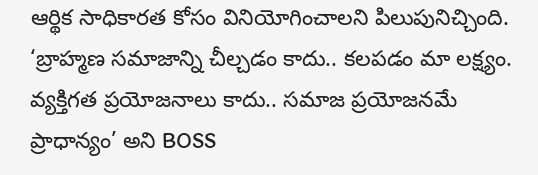ఆర్థిక సాధికారత కోసం వినియోగించాలని పిలుపునిచ్చింది. ‘బ్రాహ్మణ సమాజాన్ని చీల్చడం కాదు.. కలపడం మా లక్ష్యం. వ్యక్తిగత ప్రయోజనాలు కాదు.. సమాజ ప్రయోజనమే ప్రాధాన్యం’ అని BOSS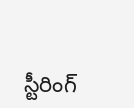స్టీరింగ్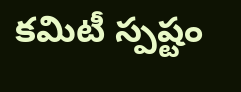కమిటీ స్పష్టం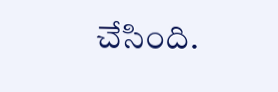చేసింది.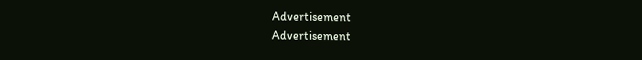Advertisement
Advertisement